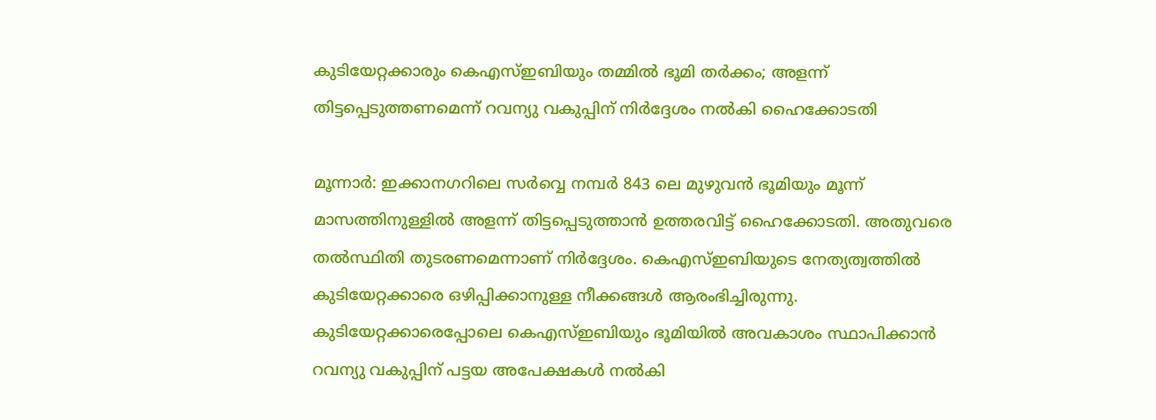കുടിയേറ്റക്കാരും കെഎസ്ഇബിയും തമ്മിൽ ഭൂമി തർക്കം; അളന്ന് തിട്ടപ്പെടുത്തണമെന്ന് റവന്യു വകുപ്പിന് നിർദ്ദേശം നൽകി ഹൈക്കോടതി

മൂന്നാർ: ഇക്കാനഗറിലെ സർവ്വെ നമ്പർ 843 ലെ മുഴുവൻ ഭൂമിയും മൂന്ന് മാസത്തിനുള്ളിൽ അളന്ന് തിട്ടപ്പെടുത്താൻ ഉത്തരവിട്ട് ഹൈക്കോടതി. അതുവരെ തൽസ്ഥിതി തുടരണമെന്നാണ് നിർദ്ദേശം. കെഎസ്ഇബിയുടെ നേത്യത്വത്തിൽ കുടിയേറ്റക്കാരെ ഒഴിപ്പിക്കാനുള്ള നീക്കങ്ങൾ ആരംഭിച്ചിരുന്നു. കുടിയേറ്റക്കാരെപ്പോലെ കെഎസ്ഇബിയും ഭൂമിയിൽ അവകാശം സ്ഥാപിക്കാൻ റവന്യു വകുപ്പിന് പട്ടയ അപേക്ഷകൾ നൽകി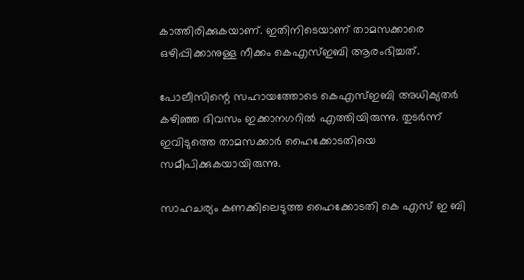കാത്തിരിക്കുകയാണ്. ഇതിനിടെയാണ് താമസക്കാരെ ഒഴിപ്പിക്കാനുള്ള നീക്കം കെഎസ്ഇബി ആരംഭിച്ചത്.

പോലീസിന്റെ സഹായത്തോടെ കെഎസ്ഇബി അധിക്യതർ കഴിഞ്ഞ ദിവസം ഇക്കാനഗറിൽ എത്തിയിരുന്നു. തുടർന്ന് ഇവിടുത്തെ താമസക്കാർ ഹൈക്കോടതിയെ സമീപിക്കുകയായിരുന്നു.

സാഹചര്യം കണക്കിലെടുത്ത ഹൈക്കോടതി കെ എസ് ഇ ബി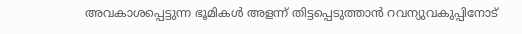അവകാശപ്പെട്ടുന്ന ഭൂമികൾ അളന്ന് തിട്ടപ്പെടുത്താൻ റവന്യുവകുപ്പിനോട്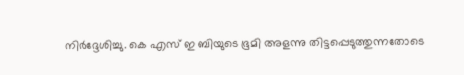നിർദ്ദേശിച്ചു. കെ എസ് ഇ ബിയുടെ ഭൂമി അളന്നു തിട്ടപ്പെടുത്തുന്നതോടെ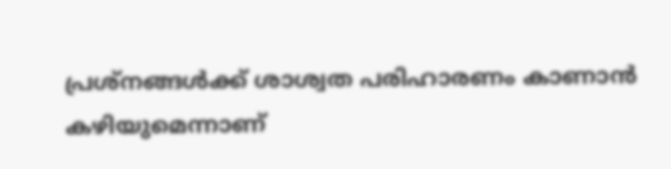പ്രശ്നങ്ങൾക്ക് ശാശ്വത പരിഹാരണം കാണാൻ കഴിയുമെന്നാണ്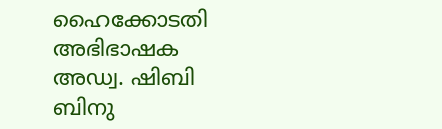ഹൈക്കോടതി അഭിഭാഷക അഡ്വ. ഷിബി ബിനു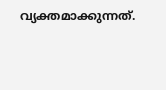വ്യക്തമാക്കുന്നത്.